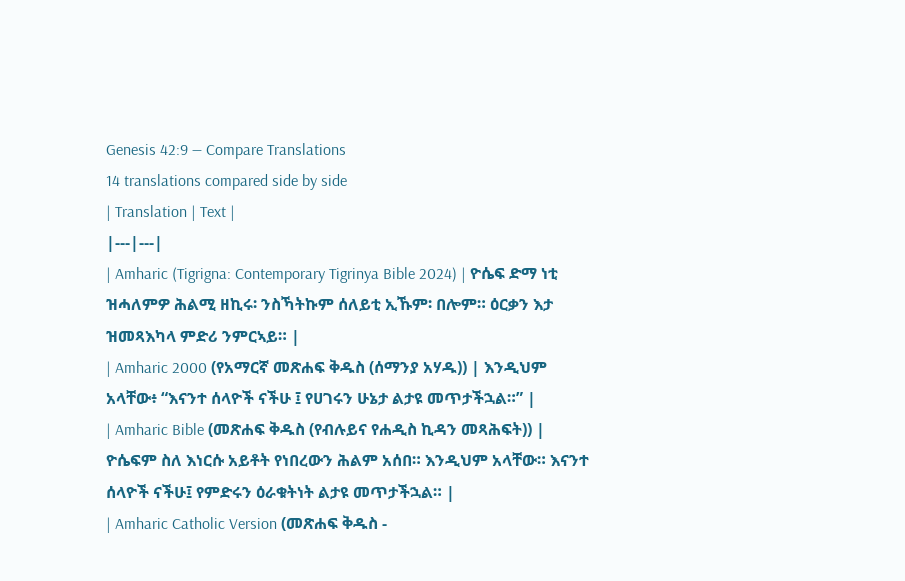Genesis 42:9 — Compare Translations
14 translations compared side by side
| Translation | Text |
|---|---|
| Amharic (Tigrigna: Contemporary Tigrinya Bible 2024) | ዮሴፍ ድማ ነቲ ዝሓለምዎ ሕልሚ ዘኪሩ፡ ንስኻትኩም ሰለይቲ ኢኹም፡ በሎም። ዕርቃን እታ ዝመጻእካላ ምድሪ ንምርኣይ። |
| Amharic 2000 (የአማርኛ መጽሐፍ ቅዱስ (ሰማንያ አሃዱ)) | እንዲህም አላቸው፥ “እናንተ ሰላዮች ናችሁ ፤ የሀገሩን ሁኔታ ልታዩ መጥታችኋል።” |
| Amharic Bible (መጽሐፍ ቅዱስ (የብሉይና የሐዲስ ኪዳን መጻሕፍት)) | ዮሴፍም ስለ እነርሱ አይቶት የነበረውን ሕልም አሰበ። እንዲህም አላቸው። እናንተ ሰላዮች ናችሁ፤ የምድሩን ዕራቁትነት ልታዩ መጥታችኋል። |
| Amharic Catholic Version (መጽሐፍ ቅዱስ -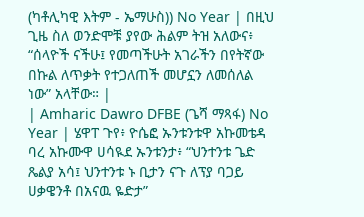(ካቶሊካዊ እትም - ኤማሁስ)) No Year | በዚህ ጊዜ ስለ ወንድሞቹ ያየው ሕልም ትዝ አለውና፥ “ሰላዮች ናችሁ፤ የመጣችሁት አገራችን በየትኛው በኩል ለጥቃት የተጋለጠች መሆኗን ለመሰለል ነው” አላቸው። |
| Amharic Dawro DFBE (ጌሻ ማጻፋ) No Year | ሄዋፐ ጉየ፥ ዮሴፎ ኡንቱንቱዋ አኩመቴዳ ባረ አኩሙዋ ሀሳዪደ ኡንቱንታ፥ “ህንተንቱ ጌድ ጼልያ አሳ፤ ህንተንቱ ኑ ቢታን ናጉ ለፕያ ባጋይ ሀቃዌንቶ በአናዉ ዬድታ”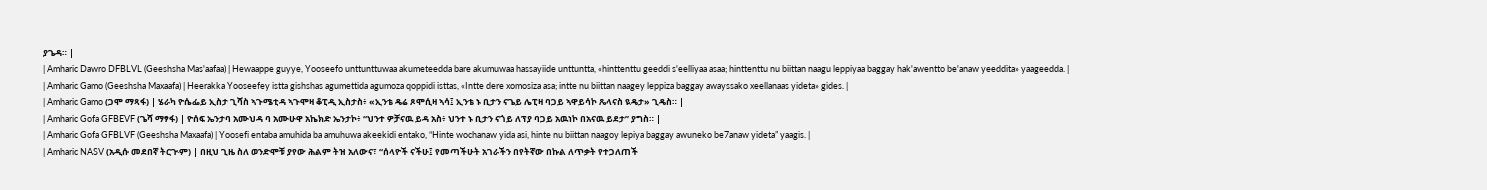ያጌዳ። |
| Amharic Dawro DFBLVL (Geeshsha Mas'aafaa) | Hewaappe guyye, Yooseefo unttunttuwaa akumeteedda bare akumuwaa hassayiide unttuntta, «hinttenttu geeddi s'eelliyaa asaa; hinttenttu nu biittan naagu leppiyaa baggay hak'awentto be'anaw yeeddita» yaageedda. |
| Amharic Gamo (Geeshsha Maxaafa) | Heerakka Yooseefey istta gishshas agumettida agumoza qoppidi isttas, «Intte dere xomosiza asa; intte nu biittan naagey leppiza baggay awayssako xeellanaas yideta» gides. |
| Amharic Gamo (ጋሞ ማጻፋ) | ሄራካ ዮሴፌይ ኢስታ ጊሻስ ኣጉሜቲዳ ኣጉሞዛ ቆፒዲ ኢስታስ፥ «ኢንቴ ዴሬ ጾሞሲዛ ኣሳ፤ ኢንቴ ኑ ቢታን ናጌይ ሌፒዛ ባጋይ ኣዋይሳኮ ጼላናስ ዪዴታ» ጊዴስ። |
| Amharic Gofa GFBEVF (ጌሻ ማፃፋ) | ዮሰፍ ኤንታባ አሙህዳ ባ አሙሁዋ አኬክድ ኤንታኮ፥ “ህንተ ዎቻናዉ ይዳ አስ፥ ህንተ ኑ ቢታን ናጎይ ለፕያ ባጋይ አዉነኮ በአናዉ ይደታ” ያግስ። |
| Amharic Gofa GFBLVF (Geeshsha Maxaafa) | Yoosefi entaba amuhida ba amuhuwa akeekidi entako, “Hinte wochanaw yida asi, hinte nu biittan naagoy lepiya baggay awuneko be7anaw yideta” yaagis. |
| Amharic NASV (አዲሱ መደበኛ ትርጒም) | በዚህ ጊዜ ስለ ወንድሞቹ ያየው ሕልም ትዝ አለውና፣ “ሰላዮች ናችሁ፤ የመጣችሁት አገራችን በየትኛው በኩል ለጥቃት የተጋለጠች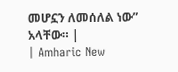መሆኗን ለመሰለል ነው” አላቸው። |
| Amharic New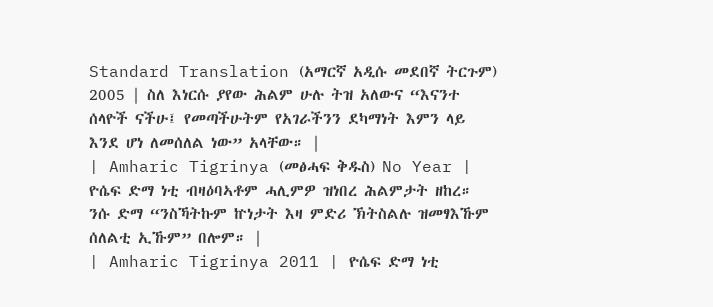Standard Translation (አማርኛ አዲሱ መደበኛ ትርጉም) 2005 | ስለ እነርሱ ያየው ሕልም ሁሉ ትዝ አለውና “እናንተ ሰላዮች ናችሁ፤ የመጣችሁትም የአገራችንን ደካማነት እምን ላይ እንደ ሆነ ለመሰለል ነው” አላቸው። |
| Amharic Tigrinya (መፅሓፍ ቅዱስ) No Year | ዮሴፍ ድማ ነቲ ብዛዕባኣቶም ሓሊምዎ ዝነበረ ሕልምታት ዘከረ። ንሱ ድማ “ንስኻትኩም ኵነታት እዛ ምድሪ ኽትስልሉ ዝመፃእኹም ሰለልቲ ኢኹም” በሎም። |
| Amharic Tigrinya 2011 | ዮሴፍ ድማ ነቲ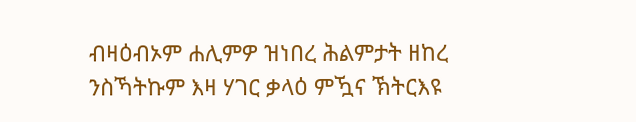ብዛዕብኦም ሐሊምዎ ዝነበረ ሕልምታት ዘከረ ንስኻትኩም እዛ ሃገር ቃላዕ ምዃና ኽትርእዩ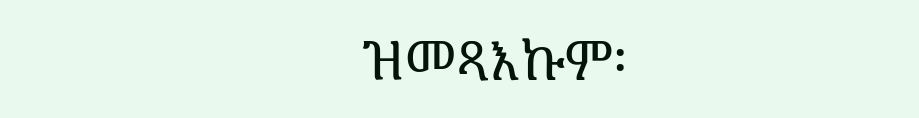ዝመጻእኩም፡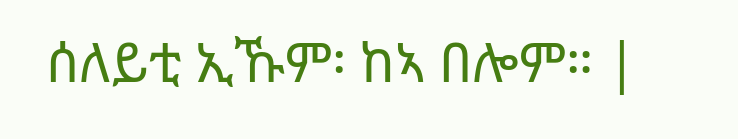ሰለይቲ ኢኹም፡ ከኣ በሎም። |